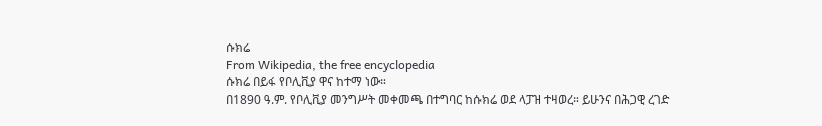ሱክሬ
From Wikipedia, the free encyclopedia
ሱክሬ በይፋ የቦሊቪያ ዋና ከተማ ነው።
በ1890 ዓ.ም. የቦሊቪያ መንግሥት መቀመጫ በተግባር ከሱክሬ ወደ ላፓዝ ተዛወረ። ይሁንና በሕጋዊ ረገድ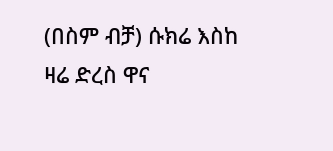(በስም ብቻ) ሱክሬ እስከ ዛሬ ድረስ ዋና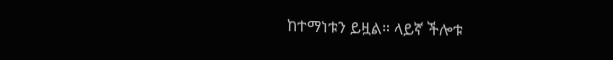ከተማነቱን ይዟል። ላይኛ ችሎቱ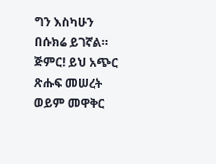ግን እስካሁን በሱክሬ ይገኛል።
ጅምር! ይህ አጭር ጽሑፍ መሠረት ወይም መዋቅር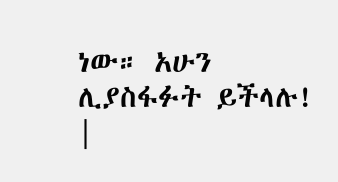ነው። አሁን ሊያስፋፉት ይችላሉ! |